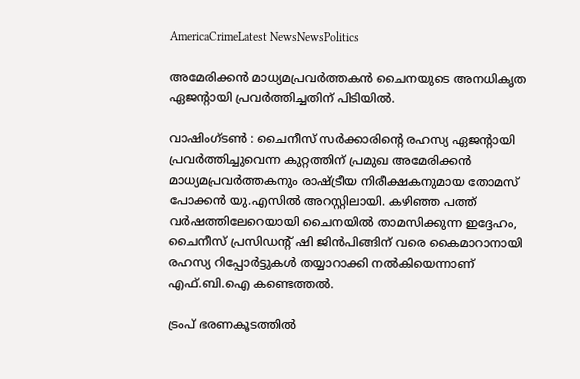AmericaCrimeLatest NewsNewsPolitics

അമേരിക്കൻ മാധ്യമപ്രവർത്തകൻ ചൈനയുടെ അനധികൃത ഏജന്റായി പ്രവർത്തിച്ചതിന് പിടിയിൽ.

വാഷിംഗ്ടൺ : ചൈനീസ് സർക്കാരിന്റെ രഹസ്യ ഏജന്റായി പ്രവർത്തിച്ചുവെന്ന കുറ്റത്തിന് പ്രമുഖ അമേരിക്കൻ മാധ്യമപ്രവർത്തകനും രാഷ്ട്രീയ നിരീക്ഷകനുമായ തോമസ് പോക്കൻ യു.എസിൽ അറസ്റ്റിലായി. കഴിഞ്ഞ പത്ത് വർഷത്തിലേറെയായി ചൈനയിൽ താമസിക്കുന്ന ഇദ്ദേഹം, ചൈനീസ് പ്രസിഡന്റ് ഷി ജിൻപിങ്ങിന് വരെ കൈമാറാനായി രഹസ്യ റിപ്പോർട്ടുകൾ തയ്യാറാക്കി നൽകിയെന്നാണ് എഫ്.ബി.ഐ കണ്ടെത്തൽ.

ട്രംപ് ഭരണകൂടത്തിൽ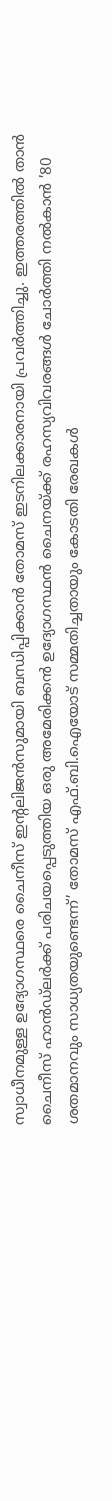സ്വാധീനമുള്ള ഉദ്യോഗസ്ഥരെ ചൈനീസ് ഇന്റലിജൻസുമായി ബന്ധിപ്പിക്കാൻ തോമസ് ഇടനിലക്കാരനായി പ്രവർത്തിച്ചു. ഇത്തരത്തിൽ താൻ ചൈനീസ് ഹാൻഡ്‌ലർക്ക് പരിചയപ്പെടുത്തിയ ഒരു അമേരിക്കൻ ഉദ്യോഗസ്ഥൻ ചൈനയ്ക്ക് രഹസ്യവിവരങ്ങൾ ചോർത്തി നൽകാൻ ’80 ശതമാനവും സാധ്യതയുണ്ടെന്ന്’ തോമസ് എഫ്.ബി.ഐയോട് സമ്മതിച്ചതായും കോടതി രേഖകൾ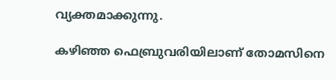വ്യക്തമാക്കുന്നു.

കഴിഞ്ഞ ഫെബ്രുവരിയിലാണ് തോമസിനെ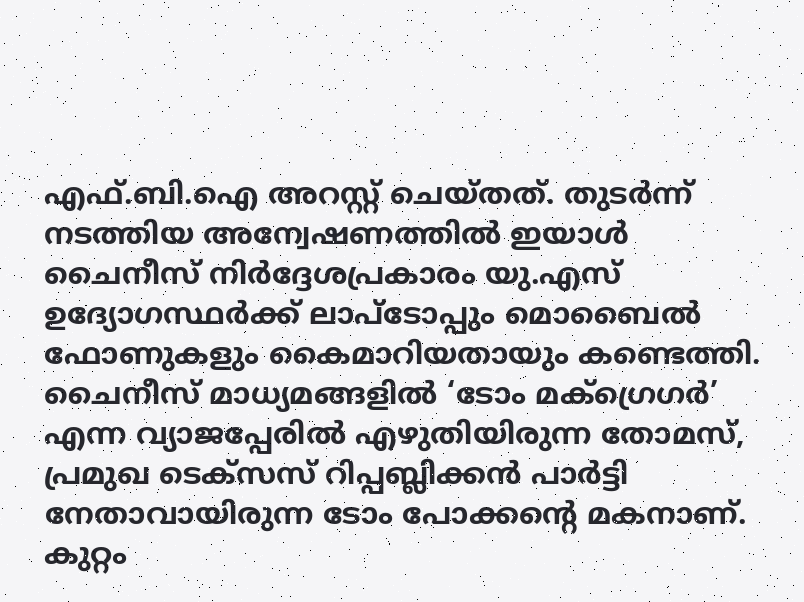എഫ്.ബി.ഐ അറസ്റ്റ് ചെയ്തത്. തുടർന്ന് നടത്തിയ അന്വേഷണത്തിൽ ഇയാൾ ചൈനീസ് നിർദ്ദേശപ്രകാരം യു.എസ് ഉദ്യോഗസ്ഥർക്ക് ലാപ്ടോപ്പും മൊബൈൽ ഫോണുകളും കൈമാറിയതായും കണ്ടെത്തി. ചൈനീസ് മാധ്യമങ്ങളിൽ ‘ടോം മക്ഗ്രെഗർ’ എന്ന വ്യാജപ്പേരിൽ എഴുതിയിരുന്ന തോമസ്, പ്രമുഖ ടെക്സസ് റിപ്പബ്ലിക്കൻ പാർട്ടി നേതാവായിരുന്ന ടോം പോക്കന്റെ മകനാണ്. കുറ്റം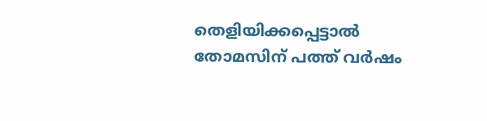തെളിയിക്കപ്പെട്ടാൽ തോമസിന് പത്ത് വർഷം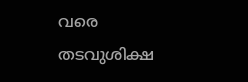വരെ തടവുശിക്ഷ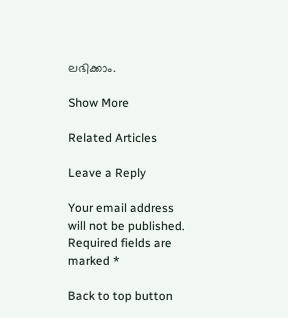ലഭിക്കാം.

Show More

Related Articles

Leave a Reply

Your email address will not be published. Required fields are marked *

Back to top button